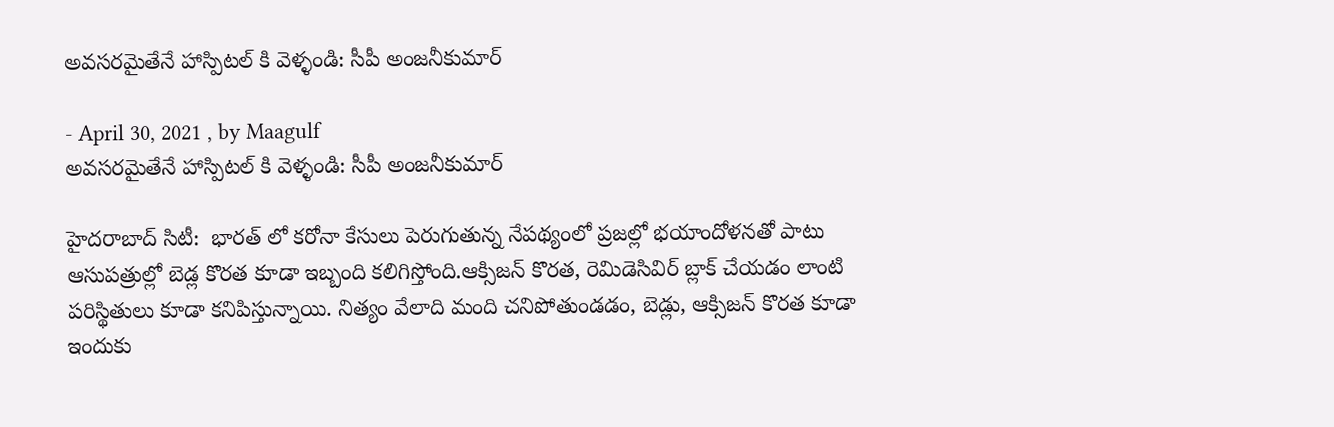అవసరమైతేనే హాస్పిటల్ కి వెళ్ళండి: సీపీ అంజనీకుమార్‌

- April 30, 2021 , by Maagulf
అవసరమైతేనే హాస్పిటల్ కి వెళ్ళండి: సీపీ అంజనీకుమార్‌

హైదరాబాద్‌ సిటీ:  భారత్ లో కరోనా కేసులు పెరుగుతున్న నేపథ్యంలో ప్రజల్లో భయాందోళనతో పాటు ఆసుపత్రుల్లో బెడ్ల కొరత కూడా ఇబ్బంది కలిగిస్తోంది.ఆక్సిజన్ కొరత, రెమిడెసివిర్ బ్లాక్ చేయడం లాంటి పరిస్థితులు కూడా కనిపిస్తున్నాయి. నిత్యం వేలాది మంది చనిపోతుండడం, బెడ్లు, ఆక్సిజన్ కొరత కూడా ఇందుకు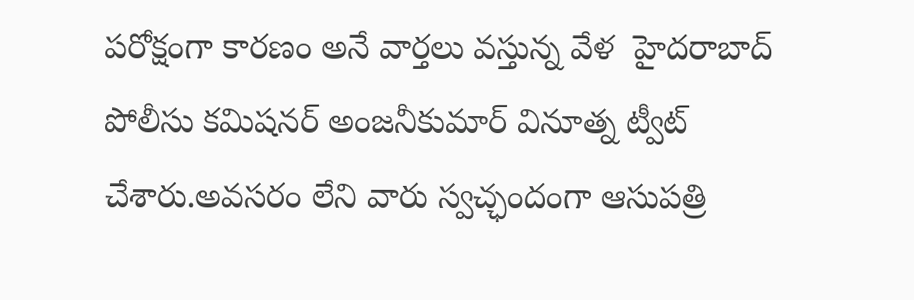పరోక్షంగా కారణం అనే వార్తలు వస్తున్న వేళ  హైదరాబాద్ పోలీసు కమిషనర్ అంజనీకుమార్ వినూత్న ట్వీట్ చేశారు.అవసరం లేని వారు స్వచ్ఛందంగా ఆసుపత్రి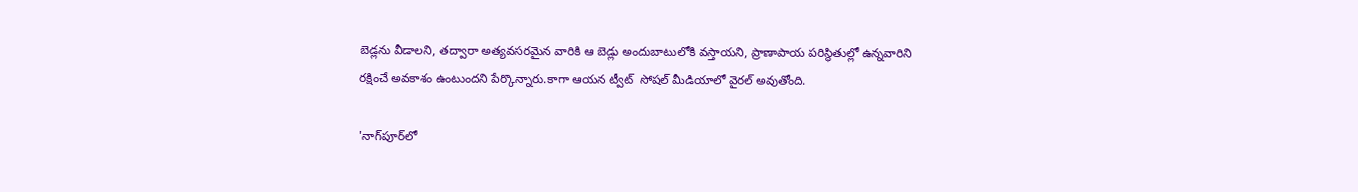బెడ్లను వీడాలని, తద్వారా అత్యవసరమైన వారికి ఆ బెడ్లు అందుబాటులోకి వస్తాయని, ప్రాణాపాయ పరిస్థితుల్లో ఉన్నవారిని రక్షించే అవకాశం ఉంటుందని పేర్కొన్నారు.కాగా ఆయన ట్వీట్  సోషల్ మీడియాలో వైరల్ అవుతోంది.

'నాగ్‌పూర్‌లో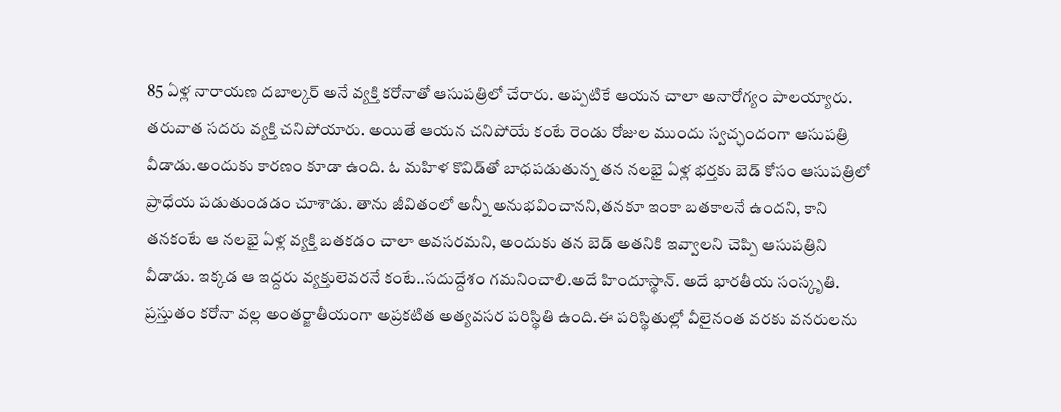85 ఏళ్ల నారాయణ దబాల్కర్ అనే వ్యక్తి కరోనాతో ఆసుపత్రిలో చేరారు. అప్పటికే ఆయన చాలా అనారోగ్యం పాలయ్యారు. తరువాత సదరు వ్యక్తి చనిపోయారు. అయితే ఆయన చనిపోయే కంటే రెండు రోజుల ముందు స్వచ్ఛందంగా ఆసుపత్రి వీడాడు.అందుకు కారణం కూడా ఉంది. ఓ మహిళ కొవిడ్‌తో బాధపడుతున్న తన నలభై ఏళ్ల భర్తకు బెడ్ కోసం ఆసుపత్రిలో ప్రాధేయ పడుతుండడం చూశాడు. తాను జీవితంలో అన్నీ అనుభవించానని,తనకూ ఇంకా బతకాలనే ఉందని, కాని తనకంటే ఆ నలభై ఏళ్ల వ్యక్తి బతకడం చాలా అవసరమని, అందుకు తన బెడ్ అతనికి ఇవ్వాలని చెప్పి ఆసుపత్రిని వీడాడు. ఇక్కడ ఆ ఇద్దరు వ్యక్తులెవరనే కంటే..సదుద్దేశం గమనించాలి.అదే హిందూస్థాన్. అదే భారతీయ సంస్కృతి. ప్రస్తుతం కరోనా వల్ల అంతర్జాతీయంగా అప్రకటిత అత్యవసర పరిస్థితి ఉంది.ఈ పరిస్థితుల్లో వీలైనంత వరకు వనరులను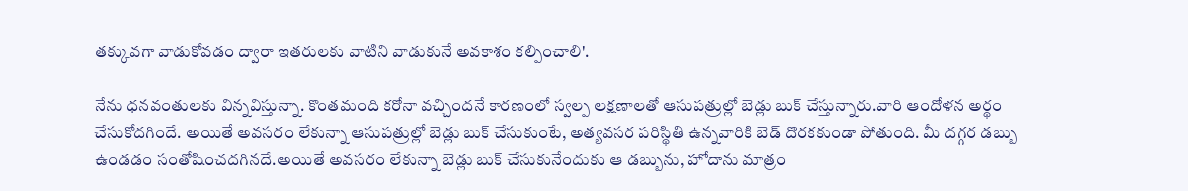తక్కువగా వాడుకోవడం ద్వారా ఇతరులకు వాటిని వాడుకునే అవకాశం కల్పించాలి'.

నేను ధనవంతులకు విన్నవిస్తున్నా. కొంతమంది కరోనా వచ్చిందనే కారణంలో స్వల్ప లక్షణాలతో ఆసుపత్రుల్లో బెడ్లు బుక్ చేస్తున్నారు.వారి ఆందోళన అర్థం చేసుకోదగిందే. అయితే అవసరం లేకున్నా ఆసుపత్రుల్లో బెడ్లు బుక్ చేసుకుంటే, అత్యవసర పరిస్థితి ఉన్నవారికి బెడ్ దొరకకుండా పోతుంది. మీ దగ్గర డబ్బు ఉండడం సంతోషించదగినదే.అయితే అవసరం లేకున్నా బెడ్లు బుక్ చేసుకునేందుకు ఆ డబ్బును, హోదాను మాత్రం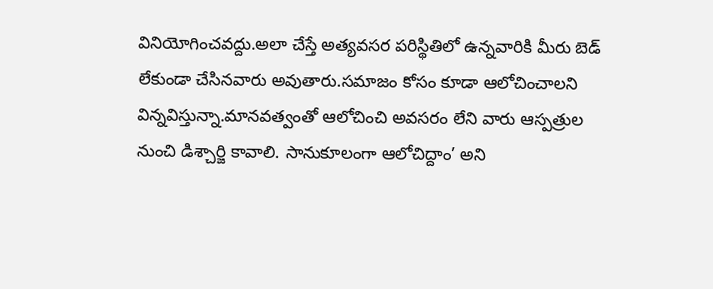వినియోగించవద్దు.అలా చేస్తే అత్యవసర పరిస్థితిలో ఉన్నవారికి మీరు బెడ్ లేకుండా చేసినవారు అవుతారు.సమాజం కోసం కూడా ఆలోచించాలని విన్నవిస్తున్నా.మానవత్వంతో ఆలోచించి అవసరం లేని వారు ఆస్పత్రుల నుంచి డిశ్చార్జి కావాలి. సానుకూలంగా ఆలోచిద్దాం’ అని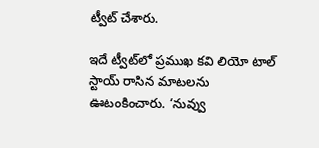ట్వీట్ చేశారు.

ఇదే ట్వీట్‌లో ప్రముఖ కవి లియో టాల్ స్టాయ్ రాసిన మాటలను ఊటంకించారు. ‘నువ్వు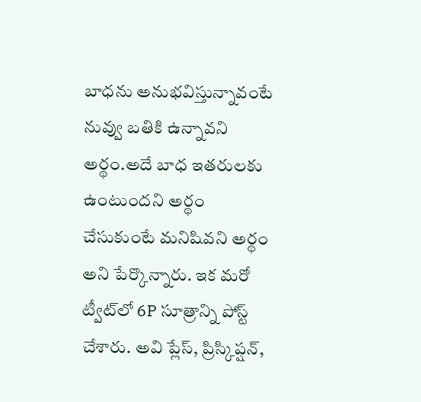బాధను అనుభవిస్తున్నావంటే నువ్వు బతికి ఉన్నావని అర్థం.అదే బాధ ఇతరులకు ఉంటుందని అర్థం చేసుకుంటే మనిషివని అర్థం అని పేర్కొన్నారు. ఇక మరో ట్వీట్‌లో 6P సూత్రాన్ని పోస్ట్ చేశారు. అవి ప్లేస్, ప్రిస్కిప్షన్,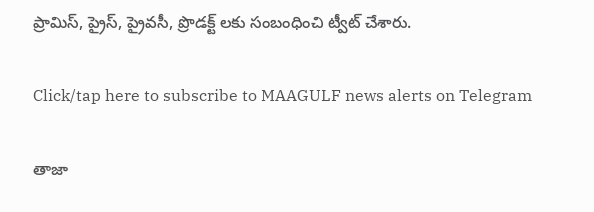ప్రామిస్, ప్రైస్, ప్రైవసీ, ప్రొడక్ట్ లకు సంబంధించి ట్వీట్ చేశారు.

Click/tap here to subscribe to MAAGULF news alerts on Telegram

తాజా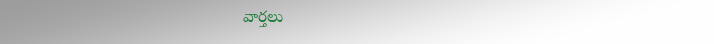వార్తలు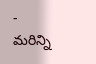- మరిన్ని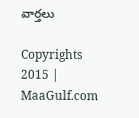వార్తలు

Copyrights 2015 | MaaGulf.com